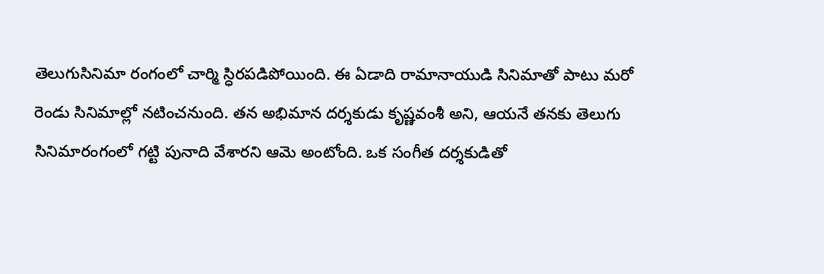తెలుగుసినిమా రంగంలో చార్మి స్ధిరపడిపోయింది. ఈ ఏడాది రామానాయుడి సినిమాతో పాటు మరో రెండు సినిమాల్లో నటించనుంది. తన అభిమాన దర్శకుడు కృష్ణవంశీ అని, ఆయనే తనకు తెలుగు సినిమారంగంలో గట్టి పునాది వేశారని ఆమె అంటోంది. ఒక సంగీత దర్శకుడితో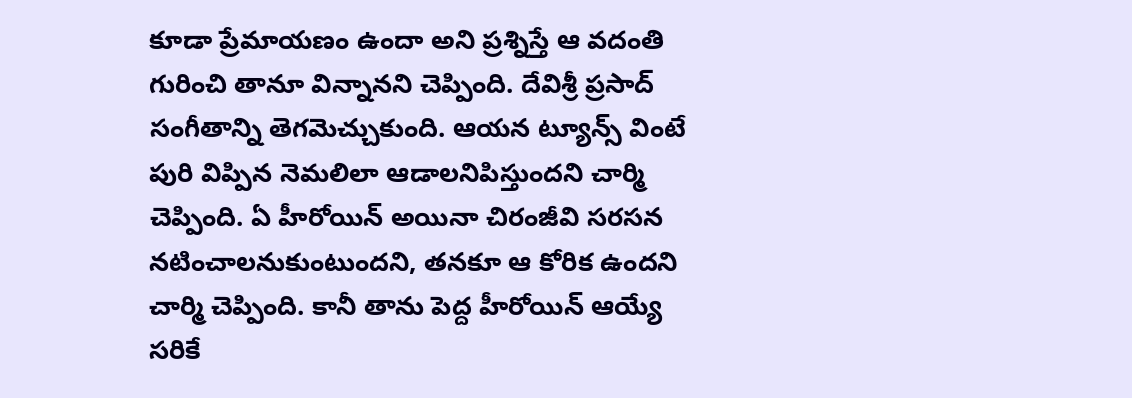కూడా ప్రేమాయణం ఉందా అని ప్రశ్నిస్తే ఆ వదంతి గురించి తానూ విన్నానని చెప్పింది. దేవిశ్రీ ప్రసాద్ సంగీతాన్ని తెగమెచ్చుకుంది. ఆయన ట్యూన్స్ వింటే పురి విప్పిన నెమలిలా ఆడాలనిపిస్తుందని చార్మి చెప్పింది. ఏ హీరోయిన్ అయినా చిరంజీవి సరసన నటించాలనుకుంటుందని, తనకూ ఆ కోరిక ఉందని చార్మి చెప్పింది. కానీ తాను పెద్ద హీరోయిన్ ఆయ్యే సరికే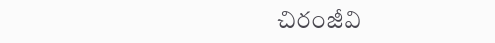చిరంజీవి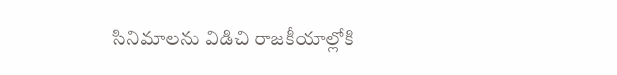సినిమాలను విడిచి రాజకీయాల్లోకి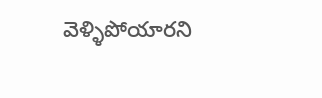వెళ్ళిపోయారని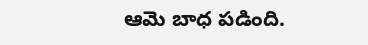ఆమె బాధ పడింది.